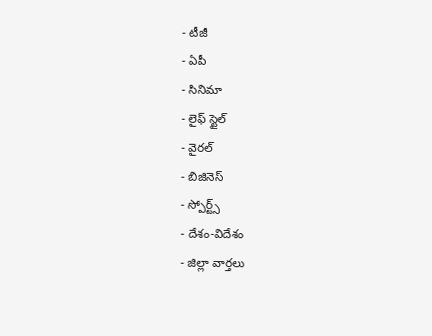- టీజీ
- ఏపీ
- సినిమా
- లైఫ్ స్టైల్
- వైరల్
- బిజినెస్
- స్పోర్ట్స్
- దేశం-విదేశం
- జిల్లా వార్తలు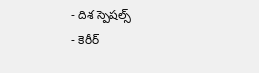- దిశ స్పెషల్స్
- కెరీర్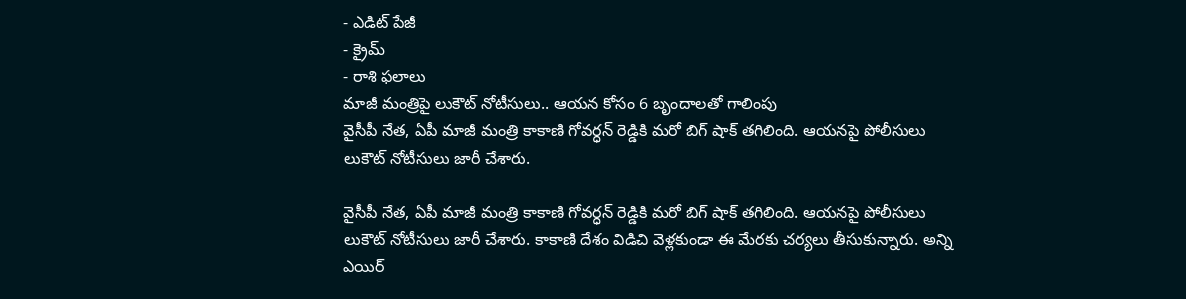- ఎడిట్ పేజీ
- క్రైమ్
- రాశి ఫలాలు
మాజీ మంత్రిపై లుకౌట్ నోటీసులు.. ఆయన కోసం 6 బృందాలతో గాలింపు
వైసీపీ నేత, ఏపీ మాజీ మంత్రి కాకాణి గోవర్ధన్ రెడ్డికి మరో బిగ్ షాక్ తగిలింది. ఆయనపై పోలీసులు లుకౌట్ నోటీసులు జారీ చేశారు.

వైసీపీ నేత, ఏపీ మాజీ మంత్రి కాకాణి గోవర్ధన్ రెడ్డికి మరో బిగ్ షాక్ తగిలింది. ఆయనపై పోలీసులు లుకౌట్ నోటీసులు జారీ చేశారు. కాకాణి దేశం విడిచి వెళ్లకుండా ఈ మేరకు చర్యలు తీసుకున్నారు. అన్ని ఎయిర్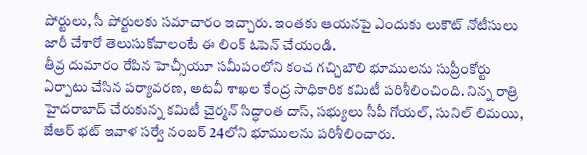పోర్టులు, సీ పోర్టులకు సమాచారం ఇచ్చారు. ఇంతకు ఆయనపై ఎందుకు లుకౌట్ నోటీసులు జారీ చేశారో తెలుసుకోవాలంటే ఈ లింక్ ఓపెన్ చేయండి.
తీవ్ర దుమారం రేపిన హెచ్సీయూ సమీపంలోని కంచ గచ్చిబౌలి భూములను సుప్రీంకోర్టు ఏర్పాటు చేసిన పర్యావరణ, అటవీ శాఖల కేంద్ర సాధికారిక కమిటీ పరిశీలించింది. నిన్న రాత్రి హైదరాబాద్ చేరుకున్న కమిటీ చైర్మన్ సిద్ధాంత దాస్, సభ్యులు సీపీ గోయల్, సునిల్ లిమయి, జేఆర్ భట్ ఇవాళ సర్వే నంబర్ 24లోని భూములను పరిశీలించారు.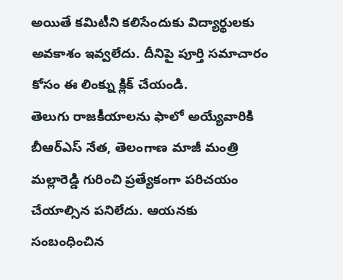అయితే కమిటీని కలిసేందుకు విద్యార్థులకు అవకాశం ఇవ్వలేదు. దీనిపై పూర్తి సమాచారం కోసం ఈ లింక్ను క్లిక్ చేయండి.
తెలుగు రాజకీయాలను ఫాలో అయ్యేవారికి బీఆర్ఎస్ నేత, తెలంగాణ మాజీ మంత్రి మల్లారెడ్డి గురించి ప్రత్యేకంగా పరిచయం చేయాల్సిన పనిలేదు. ఆయనకు సంబంధించిన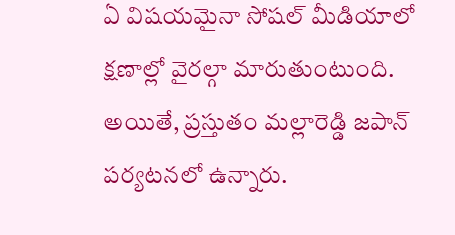ఏ విషయమైనా సోషల్ మీడియాలో క్షణాల్లో వైరల్గా మారుతుంటుంది. అయితే, ప్రస్తుతం మల్లారెడ్డి జపాన్ పర్యటనలో ఉన్నారు.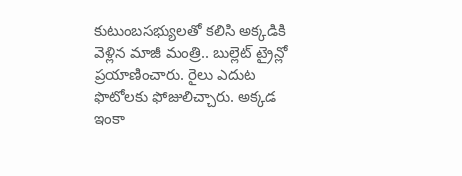కుటుంబసభ్యులతో కలిసి అక్కడికి వెళ్లిన మాజీ మంత్రి.. బుల్లెట్ ట్రైన్లో ప్రయాణించారు. రైలు ఎదుట ఫొటోలకు ఫోజులిచ్చారు. అక్కడ ఇంకా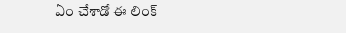ఏం చేశాడో ఈ లింక్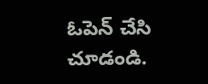ఓపెన్ చేసి చూడండి.